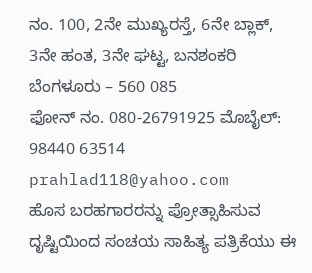ನಂ. 100, 2ನೇ ಮುಖ್ಯರಸ್ತೆ, 6ನೇ ಬ್ಲಾಕ್, 3ನೇ ಹಂತ, 3ನೇ ಘಟ್ಟ, ಬನಶಂಕರಿ
ಬೆಂಗಳೂರು – 560 085
ಫೋನ್ ನಂ. 080-26791925 ಮೊಬೈಲ್: 98440 63514
prahlad118@yahoo.com
ಹೊಸ ಬರಹಗಾರರನ್ನು ಪ್ರೋತ್ಸಾಹಿಸುವ ದೃಷ್ಟಿಯಿಂದ ಸಂಚಯ ಸಾಹಿತ್ಯ ಪತ್ರಿಕೆಯು ಈ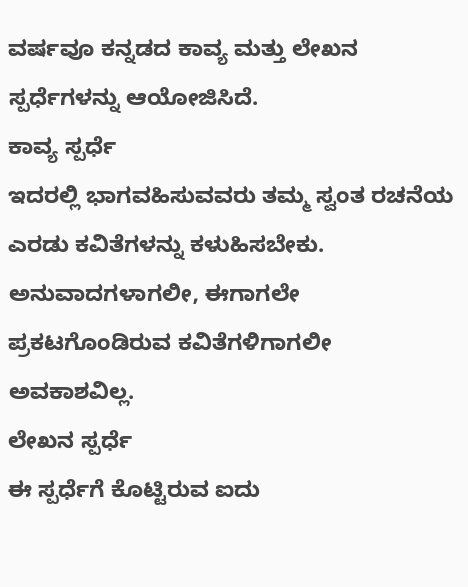ವರ್ಷವೂ ಕನ್ನಡದ ಕಾವ್ಯ ಮತ್ತು ಲೇಖನ ಸ್ಪರ್ಧೆಗಳನ್ನು ಆಯೋಜಿಸಿದೆ.
ಕಾವ್ಯ ಸ್ಪರ್ಧೆ
ಇದರಲ್ಲಿ ಭಾಗವಹಿಸುವವರು ತಮ್ಮ ಸ್ವಂತ ರಚನೆಯ ಎರಡು ಕವಿತೆಗಳನ್ನು ಕಳುಹಿಸಬೇಕು. ಅನುವಾದಗಳಾಗಲೀ, ಈಗಾಗಲೇ ಪ್ರಕಟಗೊಂಡಿರುವ ಕವಿತೆಗಳಿಗಾಗಲೀ ಅವಕಾಶವಿಲ್ಲ.
ಲೇಖನ ಸ್ಪರ್ಧೆ
ಈ ಸ್ಪರ್ಧೆಗೆ ಕೊಟ್ಟಿರುವ ಐದು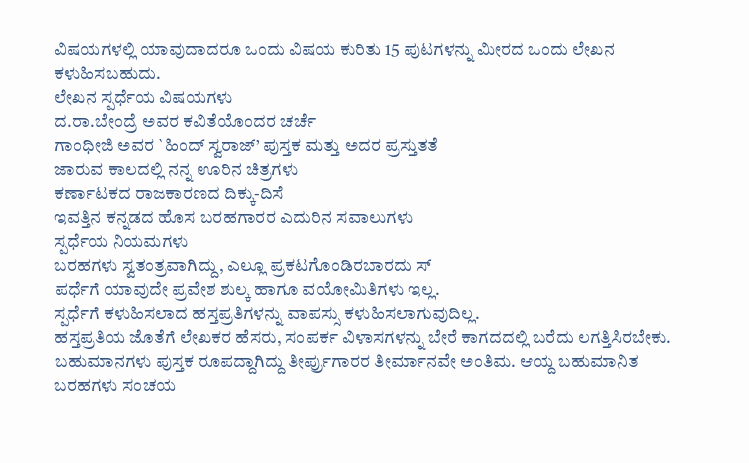ವಿಷಯಗಳಲ್ಲಿ ಯಾವುದಾದರೂ ಒಂದು ವಿಷಯ ಕುರಿತು 15 ಪುಟಗಳನ್ನು ಮೀರದ ಒಂದು ಲೇಖನ ಕಳುಹಿಸಬಹುದು.
ಲೇಖನ ಸ್ಪರ್ಧೆಯ ವಿಷಯಗಳು
ದ.ರಾ.ಬೇಂದ್ರೆ ಅವರ ಕವಿತೆಯೊಂದರ ಚರ್ಚೆ
ಗಾಂಧೀಜಿ ಅವರ `ಹಿಂದ್ ಸ್ವರಾಜ್’ ಪುಸ್ತಕ ಮತ್ತು ಅದರ ಪ್ರಸ್ತುತತೆ
ಜಾರುವ ಕಾಲದಲ್ಲಿ ನನ್ನ ಊರಿನ ಚಿತ್ರಗಳು
ಕರ್ಣಾಟಕದ ರಾಜಕಾರಣದ ದಿಕ್ಕು-ದಿಸೆ
ಇವತ್ತಿನ ಕನ್ನಡದ ಹೊಸ ಬರಹಗಾರರ ಎದುರಿನ ಸವಾಲುಗಳು
ಸ್ಪರ್ಧೆಯ ನಿಯಮಗಳು
ಬರಹಗಳು ಸ್ವತಂತ್ರವಾಗಿದ್ದು, ಎಲ್ಲೂ ಪ್ರಕಟಗೊಂಡಿರಬಾರದು ಸ್
ಪರ್ಧೆಗೆ ಯಾವುದೇ ಪ್ರವೇಶ ಶುಲ್ಕ ಹಾಗೂ ವಯೋಮಿತಿಗಳು ಇಲ್ಲ.
ಸ್ಪರ್ಧೆಗೆ ಕಳುಹಿಸಲಾದ ಹಸ್ತಪ್ರತಿಗಳನ್ನು ವಾಪಸ್ಸು ಕಳುಹಿಸಲಾಗುವುದಿಲ್ಲ.
ಹಸ್ತಪ್ರತಿಯ ಜೊತೆಗೆ ಲೇಖಕರ ಹೆಸರು, ಸಂಪರ್ಕ ವಿಳಾಸಗಳನ್ನು ಬೇರೆ ಕಾಗದದಲ್ಲಿ ಬರೆದು ಲಗತ್ತಿಸಿರಬೇಕು. ಬಹುಮಾನಗಳು ಪುಸ್ತಕ ರೂಪದ್ದಾಗಿದ್ದು ತೀರ್ಪ್ರುಗಾರರ ತೀರ್ಮಾನವೇ ಅಂತಿಮ. ಆಯ್ದ ಬಹುಮಾನಿತ ಬರಹಗಳು ಸಂಚಯ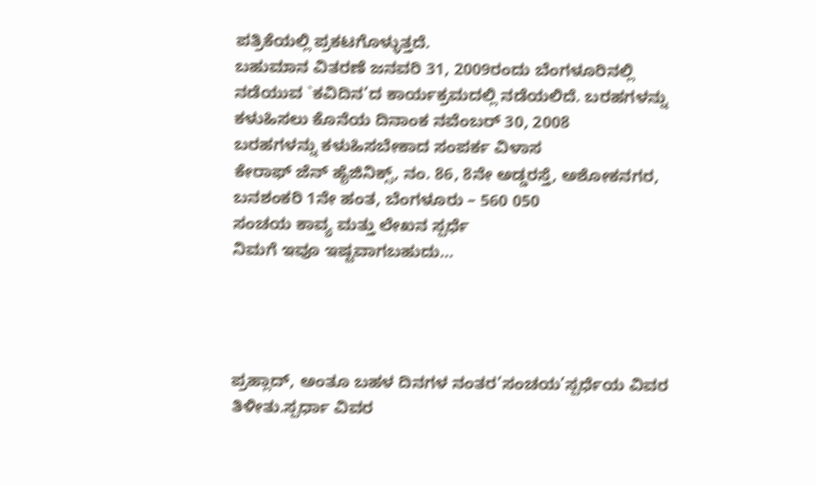ಪತ್ರಿಕೆಯಲ್ಲಿ ಪ್ರಕಟಗೊಳ್ಳುತ್ತದೆ.
ಬಹುಮಾನ ವಿತರಣೆ ಜನವರಿ 31, 2009ರಂದು ಬೆಂಗಳೂರಿನಲ್ಲಿ ನಡೆಯುವ `ಕವಿದಿನ’ದ ಕಾರ್ಯಕ್ರಮದಲ್ಲಿ ನಡೆಯಲಿದೆ. ಬರಹಗಳನ್ನು ಕಳುಹಿಸಲು ಕೊನೆಯ ದಿನಾಂಕ ನವೆಂಬರ್ 30, 2008
ಬರಹಗಳನ್ನು ಕಳುಹಿಸಬೇಕಾದ ಸಂಪರ್ಕ ವಿಳಾಸ
ಕೇರಾಫ್ ಜೆನ್ ಹೈಜಿನಿಕ್ಸ್, ನಂ. 86, 8ನೇ ಅಡ್ಡರಸ್ತೆ, ಅಶೋಕನಗರ, ಬನಶಂಕರಿ 1ನೇ ಹಂತ, ಬೆಂಗಳೂರು – 560 050
ಸಂಚಯ ಕಾವ್ಯ ಮತ್ತು ಲೇಖನ ಸ್ಪರ್ಧೆ
ನಿಮಗೆ ಇವೂ ಇಷ್ಟವಾಗಬಹುದು…




ಪ್ರಹ್ಲಾದ್, ಅಂತೂ ಬಹಳ ದಿನಗಳ ನಂತರ’ಸಂಚಯ’ಸ್ಪರ್ಧೆಯ ವಿವರ ತಿಳೀತು.ಸ್ಪರ್ಧಾ ವಿವರ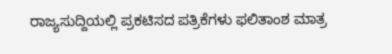ರಾಜ್ಯಸುದ್ದಿಯಲ್ಲಿ ಪ್ರಕಟಿಸದ ಪತ್ರಿಕೆಗಳು ಫಲಿತಾಂಶ ಮಾತ್ರ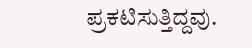ಪ್ರಕಟಿಸುತ್ತಿದ್ದವು.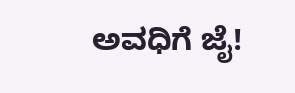ಅವಧಿಗೆ ಜೈ!